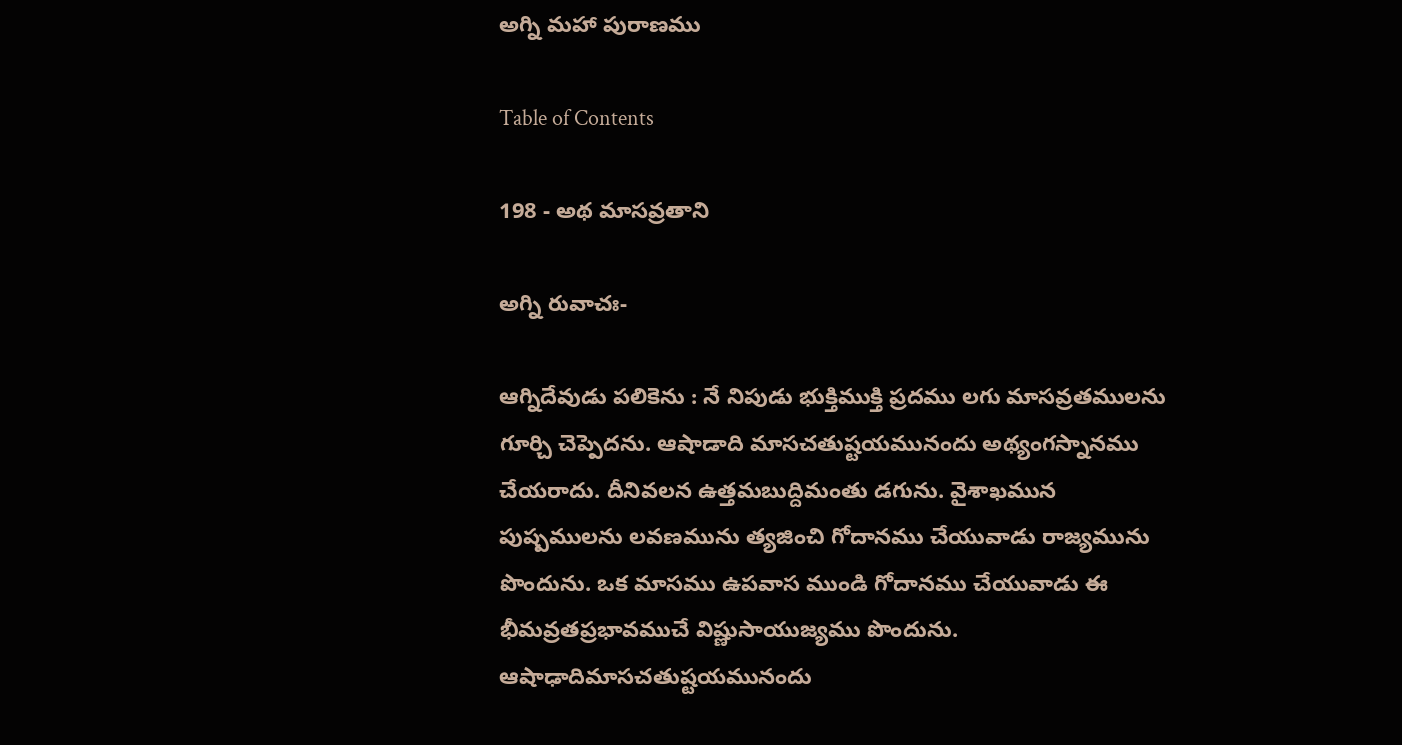అగ్ని మహా పురాణము

Table of Contents

198 - అథ మాసవ్రతాని

అగ్ని రువాచః-

ఆగ్నిదేవుడు పలికెను : నే నిపుడు భుక్తిముక్తి ప్రదము లగు మాసవ్రతములను గూర్చి చెప్పెదను. ఆషాడాది మాసచతుష్టయమునందు అథ్యంగస్నానము చేయరాదు. దీనివలన ఉత్తమబుద్దిమంతు డగును. వైశాఖమున పుష్పములను లవణమును త్యజించి గోదానము చేయువాడు రాజ్యమును పొందును. ఒక మాసము ఉపవాస ముండి గోదానము చేయువాడు ఈ భీమవ్రతప్రభావముచే విష్ణుసాయుజ్యము పొందును. ఆషాఢాదిమాసచతుష్టయమునందు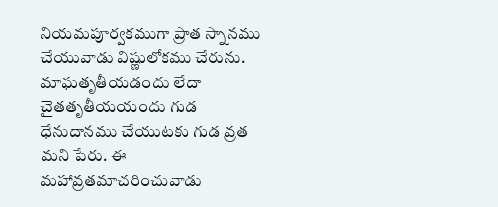నియమపూర్వకముగా ప్రాత స్నానము చేయువాడు విష్ణులోకము చేరును. మాఘతృతీయడందు లేదా చైతతృతీయయందు గుడ ధేనుదానము చేయుటకు గుడ వ్రత మని పేరు. ఈ మహావ్రతమాచరించువాడు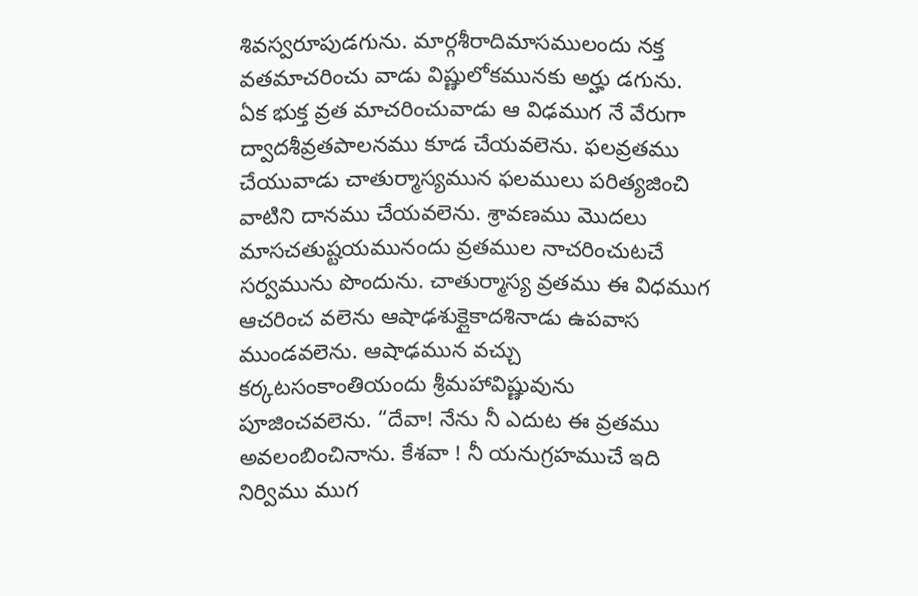శివస్వరూపుడగును. మార్గశీరాదిమాసములందు నక్త వతమాచరించు వాడు విష్ణులోకమునకు అర్హు డగును. ఏక భుక్త వ్రత మాచరించువాడు ఆ విఢముగ నే వేరుగా ద్వాదశీవ్రతపాలనము కూడ చేయవలెను. ఫలవ్రతము చేయువాడు చాతుర్మాస్యమున ఫలములు పరిత్యజించి వాటిని దానము చేయవలెను. శ్రావణము మొదలు మాసచతుష్టయమునందు వ్రతముల నాచరించుటచే సర్వమును పొందును. చాతుర్మాస్య వ్రతము ఈ విధముగ ఆచరించ వలెను ఆషాఢశుక్లైకాదశినాడు ఉపవాస ముండవలెను. ఆషాఢమున వచ్చు కర్కటసంకాంతియందు శ్రీమహావిష్ణువును పూజించవలెను. “దేవా! నేను నీ ఎదుట ఈ వ్రతము అవలంబించినాను. కేశవా ! నీ యనుగ్రహముచే ఇది నిర్విము ముగ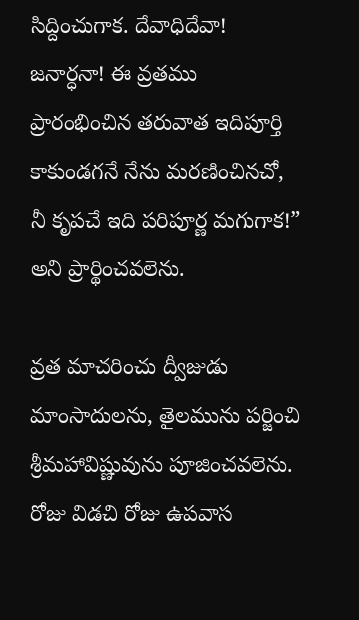సిద్దించుగాక. దేవాధిదేవా! జనార్ధనా! ఈ వ్రతము ప్రారంభించిన తరువాత ఇదిపూర్తి కాకుండగనే నేను మరణించినచో, నీ కృపచే ఇది పరిపూర్ణ మగుగాక!” అని ప్రార్థించవలెను.

వ్రత మాచరించు ద్వీజుడు మాంసాదులను, తైలమును పర్జించి శ్రీమహావిష్ణువును పూజించవలెను. రోజు విడచి రోజు ఉపవాస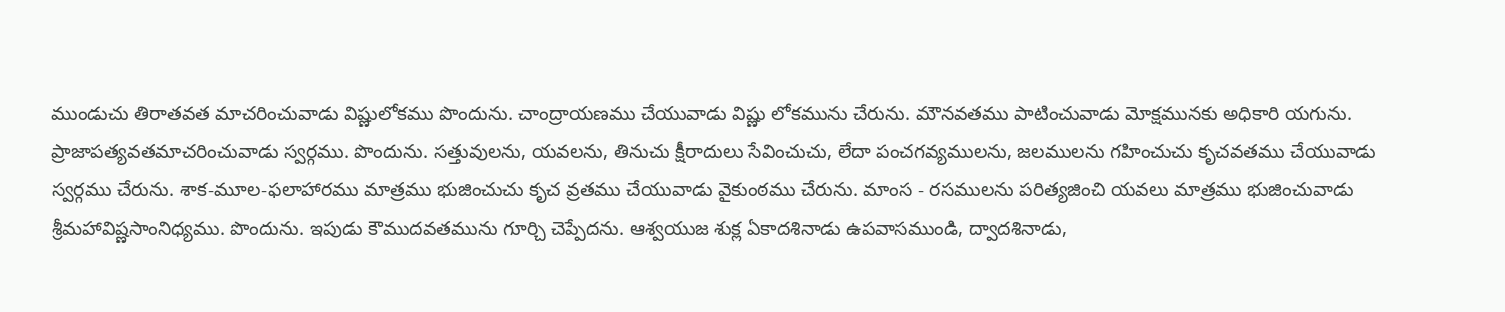ముండుచు తిరాతవత మాచరించువాడు విష్ణులోకము పొందును. చాంద్రాయణము చేయువాడు విష్ణు లోకమును చేరును. మౌనవతము పాటించువాడు మోక్షమునకు అధికారి యగును. ప్రాజాపత్యవతమాచరించువాడు స్వర్గము. పొందును. సత్తువులను, యవలను, తినుచు క్షీరాదులు సేవించుచు, లేదా పంచగవ్యములను, జలములను గహించుచు కృచవతము చేయువాడు స్వర్గము చేరును. శాక-మూల-ఫలాహారము మాత్రము భుజించుచు కృచ వ్రతము చేయువాడు వైకుంఠము చేరును. మాంస - రసములను పరిత్యజించి యవలు మాత్రము భుజించువాడు శ్రీమహావిష్ణసాంనిధ్యము. పొందును. ఇపుడు కౌముదవతమును గూర్చి చెప్పేదను. ఆశ్వయుజ శుక్ల ఏకాదశినాడు ఉపవాసముండి, ద్వాదశినాడు,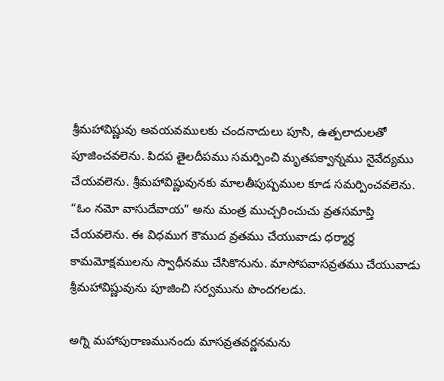శ్రీమహావిష్ణువు అవయవములకు చందనాదులు పూసి, ఉత్పలాదులతో పూజించవలెను. పిదప తైలదీపము సమర్పించి మృతపక్వాన్నము నైవేద్యము చేయవలెను. శ్రీమహావిష్ణువునకు మాలతీపుష్పముల కూడ సమర్పించవలెను. “ఓం నమో వాసుదేవాయ” అను మంత్ర ముచ్చరించుచు వ్రతసమాప్తి చేయవలెను. ఈ విధముగ కౌముద వ్రతము చేయువాడు ధర్మార్థ కామమోక్షములను స్వాధీనము చేసికొనును. మాసోపవాసవ్రతము చేయువాడు శ్రీమహావిష్ణువును పూజించి సర్వమును పొందగలడు.

అగ్ని మహాపురాణమునందు మాసవ్రతవర్ణనమను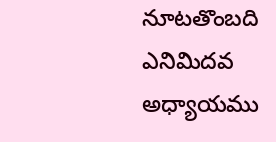నూటతొంబది ఎనిమిదవ అధ్యాయము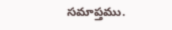సమాప్తము.